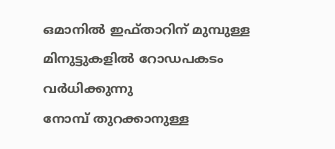ഒമാനിൽ ഇഫ്താറിന് മുമ്പുള്ള മിനുട്ടുകളിൽ റോഡപകടം വർധിക്കുന്നു
നോമ്പ് തുറക്കാനുള്ള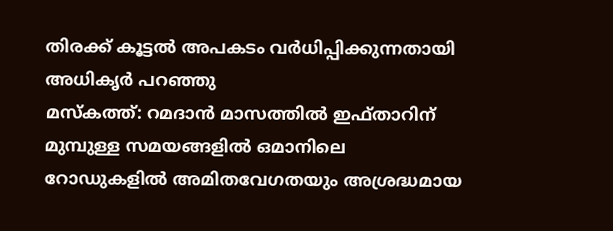തിരക്ക് കൂട്ടൽ അപകടം വർധിപ്പിക്കുന്നതായി അധികൃർ പറഞ്ഞു
മസ്കത്ത്: റമദാൻ മാസത്തിൽ ഇഫ്താറിന് മുമ്പുള്ള സമയങ്ങളിൽ ഒമാനിലെ റോഡുകളിൽ അമിതവേഗതയും അശ്രദ്ധമായ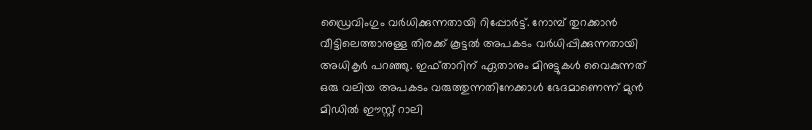ഡ്രൈവിംഗും വർധിക്കുന്നതായി റിപ്പോർട്ട്. നോമ്പ് തുറക്കാൻ വീട്ടിലെത്താനുള്ള തിരക്ക് കൂട്ടൽ അപകടം വർധിപ്പിക്കുന്നതായി അധികൃർ പറഞ്ഞു. ഇഫ്താറിന് ഏതാനും മിനുട്ടുകൾ വൈകുന്നത് ഒരു വലിയ അപകടം വരുത്തുന്നതിനേക്കാൾ ഭേദമാണെന്ന് മുൻ മിഡിൽ ഈസ്റ്റ് റാലി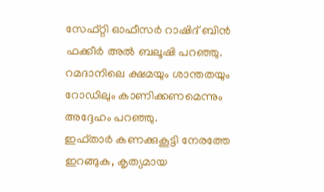സേഫ്റ്റി ഓഫീസർ റാഷിദ് ബിൻ ഫക്കീർ അൽ ബലൂഷി പറഞ്ഞു. റമദാനിലെ ക്ഷമയും ശാന്തതയും റോഡിലും കാണിക്കണമെന്നും അദ്ദേഹം പറഞ്ഞു.
ഇഫ്താർ കണക്കുകൂട്ടി നേരത്തേ ഇറങ്ങുക, കൃത്യമായ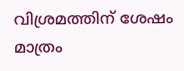വിശ്രമത്തിന് ശേഷം മാത്രം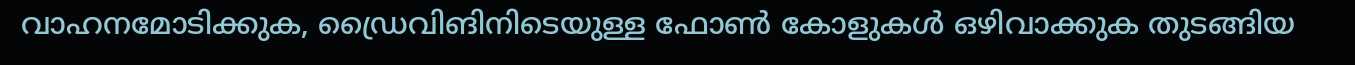വാഹനമോടിക്കുക, ഡ്രൈവിങിനിടെയുള്ള ഫോൺ കോളുകൾ ഒഴിവാക്കുക തുടങ്ങിയ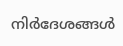നിർദേശങ്ങൾ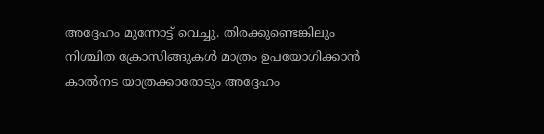അദ്ദേഹം മുന്നോട്ട് വെച്ചു. തിരക്കുണ്ടെങ്കിലും നിശ്ചിത ക്രോസിങ്ങുകൾ മാത്രം ഉപയോഗിക്കാൻ കാൽനട യാത്രക്കാരോടും അദ്ദേഹം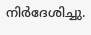നിർദേശിച്ചു.